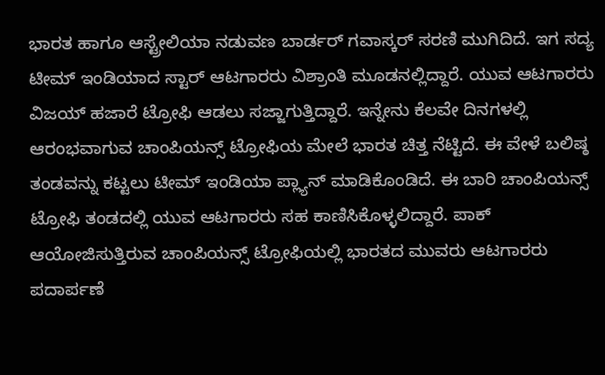ಭಾರತ ಹಾಗೂ ಆಸ್ಟ್ರೇಲಿಯಾ ನಡುವಣ ಬಾರ್ಡರ್ ಗವಾಸ್ಕರ್ ಸರಣಿ ಮುಗಿದಿದೆ. ಇಗ ಸದ್ಯ ಟೀಮ್ ಇಂಡಿಯಾದ ಸ್ಟಾರ್ ಆಟಗಾರರು ವಿಶ್ರಾಂತಿ ಮೂಡನಲ್ಲಿದ್ದಾರೆ. ಯುವ ಆಟಗಾರರು ವಿಜಯ್ ಹಜಾರೆ ಟ್ರೋಫಿ ಆಡಲು ಸಜ್ಜಾಗುತ್ತಿದ್ದಾರೆ. ಇನ್ನೇನು ಕೆಲವೇ ದಿನಗಳಲ್ಲಿ ಆರಂಭವಾಗುವ ಚಾಂಪಿಯನ್ಸ್ ಟ್ರೋಫಿಯ ಮೇಲೆ ಭಾರತ ಚಿತ್ತ ನೆಟ್ಟಿದೆ. ಈ ವೇಳೆ ಬಲಿಷ್ಠ ತಂಡವನ್ನು ಕಟ್ಟಲು ಟೀಮ್ ಇಂಡಿಯಾ ಪ್ಲ್ಯಾನ್ ಮಾಡಿಕೊಂಡಿದೆ. ಈ ಬಾರಿ ಚಾಂಪಿಯನ್ಸ್ ಟ್ರೋಫಿ ತಂಡದಲ್ಲಿ ಯುವ ಆಟಗಾರರು ಸಹ ಕಾಣಿಸಿಕೊಳ್ಳಲಿದ್ದಾರೆ. ಪಾಕ್ ಆಯೋಜಿಸುತ್ತಿರುವ ಚಾಂಪಿಯನ್ಸ್ ಟ್ರೋಫಿಯಲ್ಲಿ ಭಾರತದ ಮುವರು ಆಟಗಾರರು ಪದಾರ್ಪಣೆ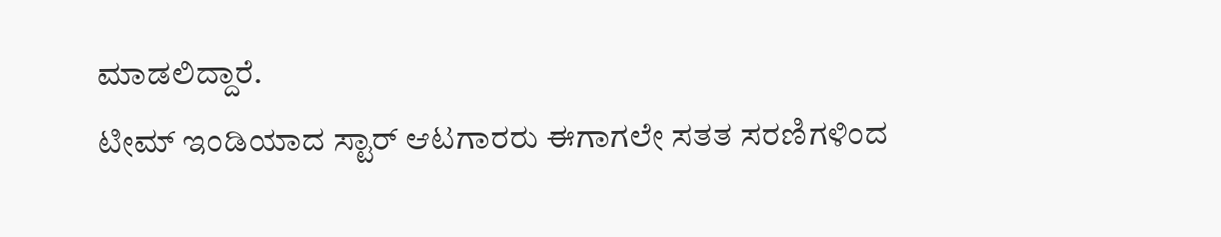ಮಾಡಲಿದ್ದಾರೆ.
ಟೀಮ್ ಇಂಡಿಯಾದ ಸ್ಟಾರ್ ಆಟಗಾರರು ಈಗಾಗಲೇ ಸತತ ಸರಣಿಗಳಿಂದ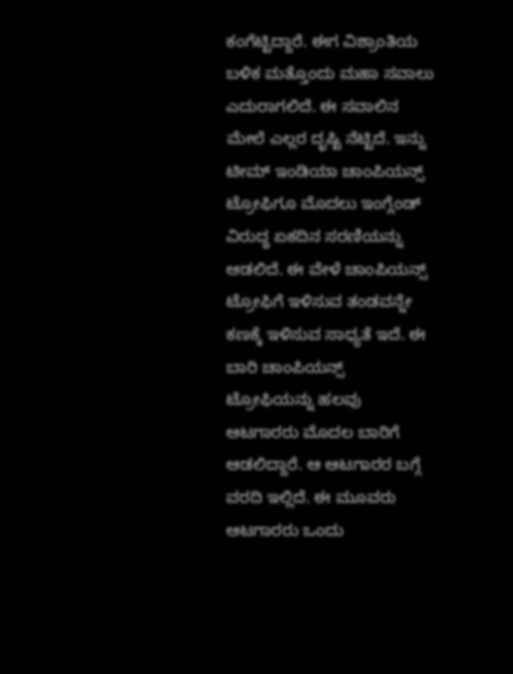ಕಂಗೆಟ್ಟಿದ್ದಾರೆ. ಈಗ ವಿಶ್ರಾಂತಿಯ ಬಳಿಕ ಮತ್ತೊಂದು ಮಹಾ ಸವಾಲು ಎದುರಾಗಲಿದೆ. ಈ ಸವಾಲಿನ ಮೇಲೆ ಎಲ್ಲರ ದೃಷ್ಟಿ ನೆಟ್ಟಿದೆ. ಇನ್ನು ಟೀಮ್ ಇಂಡಿಯಾ ಚಾಂಪಿಯನ್ಸ್ ಟ್ರೋಫಿಗೂ ಮೊದಲು ಇಂಗ್ಲೆಂಡ್ ವಿರುದ್ಧ ಏಕದಿನ ಸರಣಿಯನ್ನು ಆಡಲಿದೆ. ಈ ವೇಳೆ ಚಾಂಪಿಯನ್ಸ್ ಟ್ರೋಫಿಗೆ ಇಳಿಸುವ ತಂಡವನ್ನೇ ಕಣಕ್ಕೆ ಇಳಿಸುವ ಸಾಧ್ಯತೆ ಇದೆ. ಈ ಬಾರಿ ಚಾಂಪಿಯನ್ಸ್ ಟ್ರೋಫಿಯನ್ನು ಹಲವು ಆಟಗಾರರು ಮೊದಲ ಬಾರಿಗೆ ಆಡಲಿದ್ದಾರೆ. ಆ ಆಟಗಾರರ ಬಗ್ಗೆ ವರದಿ ಇಲ್ಲಿದೆ. ಈ ಮೂವರು ಆಟಗಾರರು ಒಂದು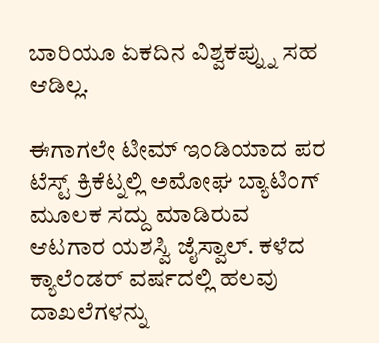ಬಾರಿಯೂ ಏಕದಿನ ವಿಶ್ವಕಪ್ನ್ನು ಸಹ ಆಡಿಲ್ಲ.

ಈಗಾಗಲೇ ಟೀಮ್ ಇಂಡಿಯಾದ ಪರ ಟೆಸ್ಟ್ ಕ್ರಿಕೆಟ್ನಲ್ಲಿ ಅಮೋಘ ಬ್ಯಾಟಿಂಗ್ ಮೂಲಕ ಸದ್ದು ಮಾಡಿರುವ ಆಟಗಾರ ಯಶಸ್ವಿ ಜೈಸ್ವಾಲ್. ಕಳೆದ ಕ್ಯಾಲೆಂಡರ್ ವರ್ಷದಲ್ಲಿ ಹಲವು ದಾಖಲೆಗಳನ್ನು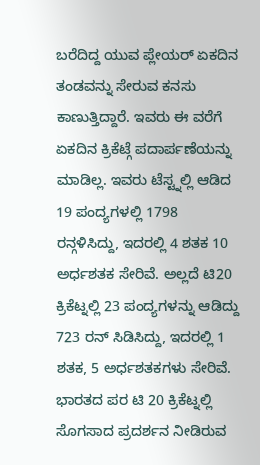ಬರೆದಿದ್ದ ಯುವ ಪ್ಲೇಯರ್ ಏಕದಿನ ತಂಡವನ್ನು ಸೇರುವ ಕನಸು ಕಾಣುತ್ತಿದ್ದಾರೆ. ಇವರು ಈ ವರೆಗೆ ಏಕದಿನ ಕ್ರಿಕೆಟ್ಗೆ ಪದಾರ್ಪಣೆಯನ್ನು ಮಾಡಿಲ್ಲ. ಇವರು ಟೆಸ್ಟ್ನಲ್ಲಿ ಆಡಿದ 19 ಪಂದ್ಯಗಳಲ್ಲಿ 1798 ರನ್ಗಳಿಸಿದ್ದು, ಇದರಲ್ಲಿ 4 ಶತಕ 10 ಅರ್ಧಶತಕ ಸೇರಿವೆ. ಅಲ್ಲದೆ ಟಿ20 ಕ್ರಿಕೆಟ್ನಲ್ಲಿ 23 ಪಂದ್ಯಗಳನ್ನು ಆಡಿದ್ದು 723 ರನ್ ಸಿಡಿಸಿದ್ದು, ಇದರಲ್ಲಿ 1 ಶತಕ, 5 ಅರ್ಧಶತಕಗಳು ಸೇರಿವೆ.
ಭಾರತದ ಪರ ಟಿ 20 ಕ್ರಿಕೆಟ್ನಲ್ಲಿ ಸೊಗಸಾದ ಪ್ರದರ್ಶನ ನೀಡಿರುವ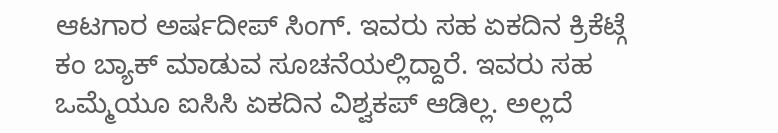ಆಟಗಾರ ಅರ್ಷದೀಪ್ ಸಿಂಗ್. ಇವರು ಸಹ ಏಕದಿನ ಕ್ರಿಕೆಟ್ಗೆ ಕಂ ಬ್ಯಾಕ್ ಮಾಡುವ ಸೂಚನೆಯಲ್ಲಿದ್ದಾರೆ. ಇವರು ಸಹ ಒಮ್ಮೆಯೂ ಐಸಿಸಿ ಏಕದಿನ ವಿಶ್ವಕಪ್ ಆಡಿಲ್ಲ. ಅಲ್ಲದೆ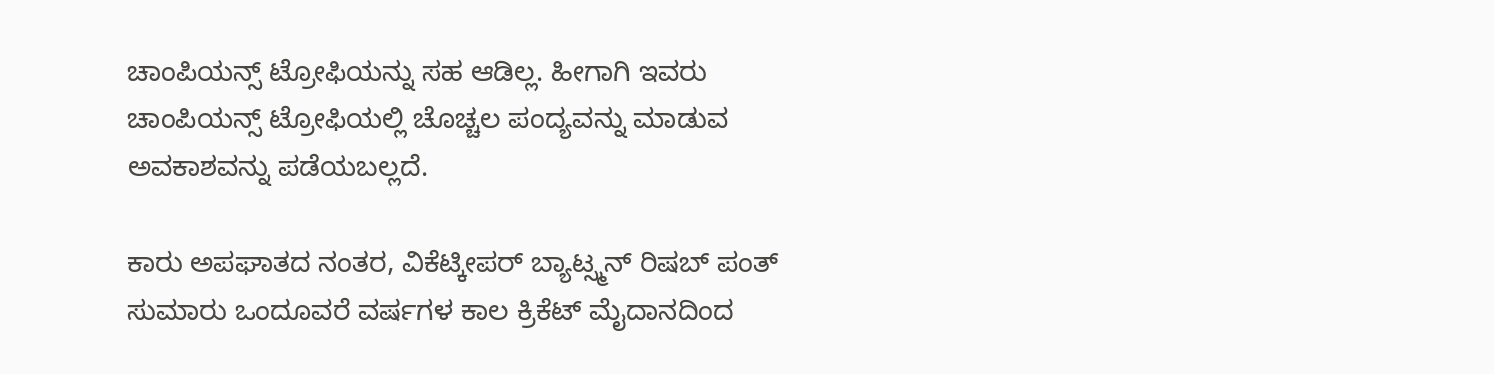ಚಾಂಪಿಯನ್ಸ್ ಟ್ರೋಫಿಯನ್ನು ಸಹ ಆಡಿಲ್ಲ. ಹೀಗಾಗಿ ಇವರು ಚಾಂಪಿಯನ್ಸ್ ಟ್ರೋಫಿಯಲ್ಲಿ ಚೊಚ್ಚಲ ಪಂದ್ಯವನ್ನು ಮಾಡುವ ಅವಕಾಶವನ್ನು ಪಡೆಯಬಲ್ಲದೆ.

ಕಾರು ಅಪಘಾತದ ನಂತರ, ವಿಕೆಟ್ಕೀಪರ್ ಬ್ಯಾಟ್ಸ್ಮನ್ ರಿಷಬ್ ಪಂತ್ ಸುಮಾರು ಒಂದೂವರೆ ವರ್ಷಗಳ ಕಾಲ ಕ್ರಿಕೆಟ್ ಮೈದಾನದಿಂದ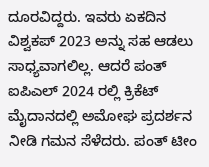ದೂರವಿದ್ದರು. ಇವರು ಏಕದಿನ ವಿಶ್ವಕಪ್ 2023 ಅನ್ನು ಸಹ ಆಡಲು ಸಾಧ್ಯವಾಗಲಿಲ್ಲ. ಆದರೆ ಪಂತ್ ಐಪಿಎಲ್ 2024 ರಲ್ಲಿ ಕ್ರಿಕೆಟ್ ಮೈದಾನದಲ್ಲಿ ಅಮೋಘ ಪ್ರದರ್ಶನ ನೀಡಿ ಗಮನ ಸೆಳೆದರು. ಪಂತ್ ಟೀಂ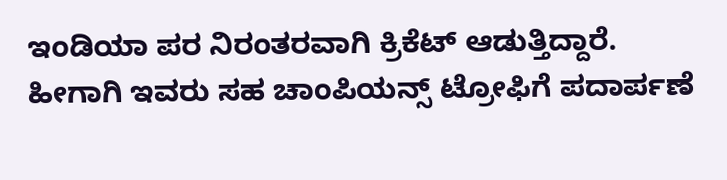ಇಂಡಿಯಾ ಪರ ನಿರಂತರವಾಗಿ ಕ್ರಿಕೆಟ್ ಆಡುತ್ತಿದ್ದಾರೆ. ಹೀಗಾಗಿ ಇವರು ಸಹ ಚಾಂಪಿಯನ್ಸ್ ಟ್ರೋಫಿಗೆ ಪದಾರ್ಪಣೆ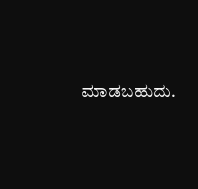ಮಾಡಬಹುದು.